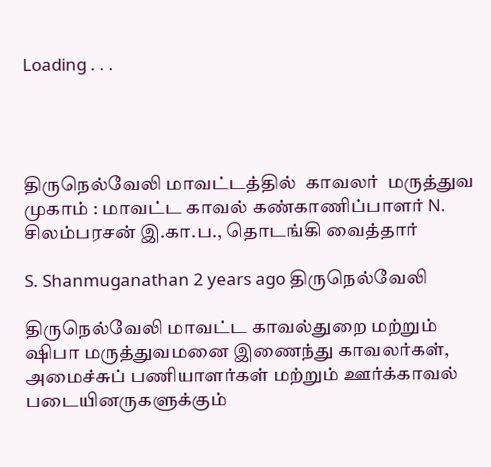Loading . . .




திருநெல்வேலி மாவட்டத்தில்  காவலர்  மருத்துவ முகாம் : மாவட்ட காவல் கண்காணிப்பாளர் N. சிலம்பரசன் இ.கா.ப., தொடங்கி வைத்தார்

S. Shanmuganathan 2 years ago திருநெல்வேலி

திருநெல்வேலி மாவட்ட காவல்துறை மற்றும் ஷிபா மருத்துவமனை இணைந்து காவலர்கள், அமைச்சுப் பணியாளர்கள் மற்றும் ஊர்க்காவல் படையினருகளுக்கும்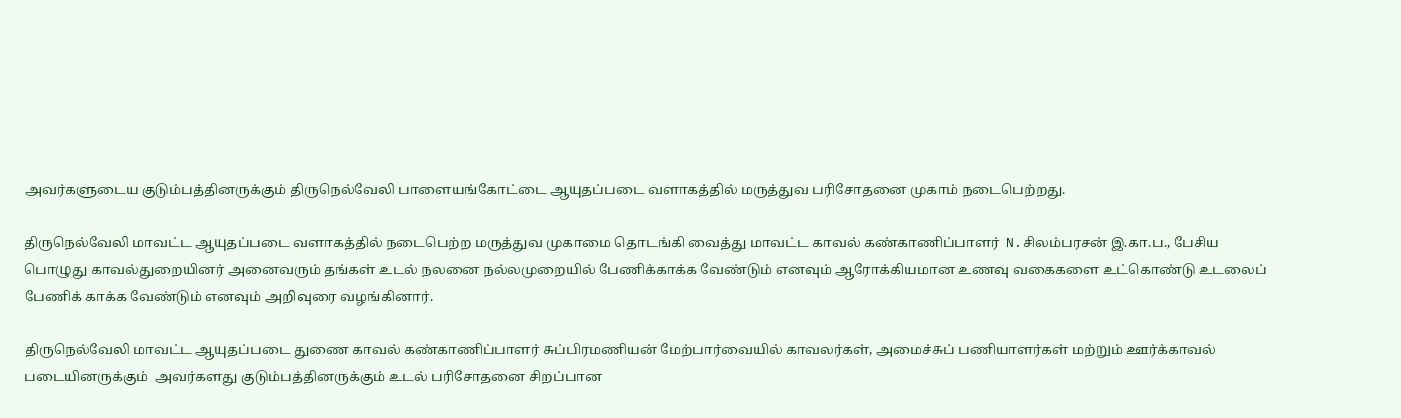அவர்களுடைய குடும்பத்தினருக்கும் திருநெல்வேலி பாளையங்கோட்டை ஆயுதப்படை வளாகத்தில் மருத்துவ பரிசோதனை முகாம் நடைபெற்றது.

திருநெல்வேலி மாவட்ட ஆயுதப்படை வளாகத்தில் நடைபெற்ற மருத்துவ முகாமை தொடங்கி வைத்து மாவட்ட காவல் கண்காணிப்பாளர்  N.சிலம்பரசன் இ.கா.ப., பேசிய பொழுது காவல்துறையினர் அனைவரும் தங்கள் உடல் நலனை நல்லமுறையில் பேணிக்காக்க வேண்டும் எனவும் ஆரோக்கியமான உணவு வகைகளை உட்கொண்டு உடலைப் பேணிக் காக்க வேண்டும் எனவும் அறிவுரை வழங்கினார்.

திருநெல்வேலி மாவட்ட ஆயுதப்படை துணை காவல் கண்காணிப்பாளர் சுப்பிரமணியன் மேற்பார்வையில் காவலர்கள், அமைச்சுப் பணியாளர்கள் மற்றும் ஊர்க்காவல் படையினருக்கும்  அவர்களது குடும்பத்தினருக்கும் உடல் பரிசோதனை சிறப்பான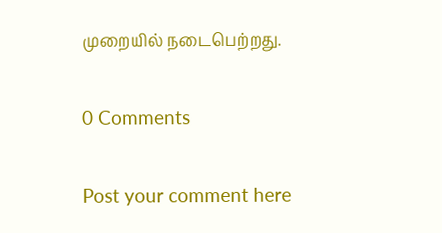முறையில் நடைபெற்றது.

0 Comments

Post your comment here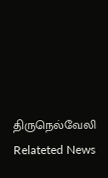திருநெல்வேலி Relateted News